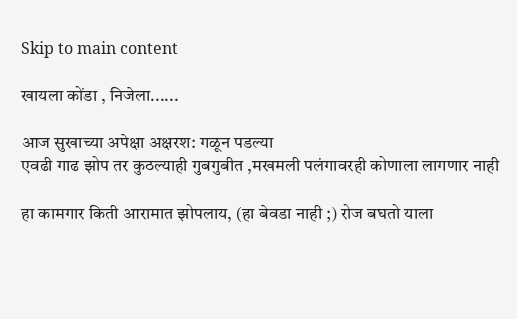Skip to main content

खायला कोंडा , निजेला......

आज सुखाच्या अपेक्षा अक्षरश: गळून पडल्या
एवढी गाढ झोप तर कुठल्याही गुबगुबीत ,मखमली पलंगावरही कोणाला लागणार नाही

हा कामगार किती आरामात झोपलाय, (हा बेवडा नाही ;) रोज बघतो याला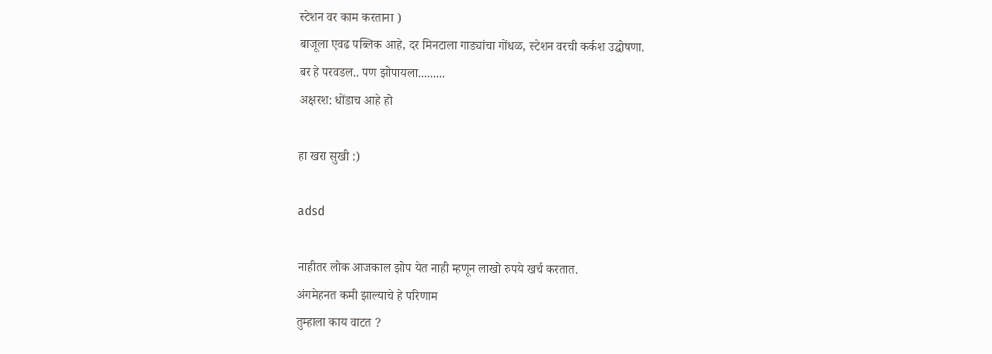स्टेशन वर काम करताना )
बाजूला एवढ पब्लिक आहे, दर मिनटाला गाड्यांचा गोंधळ, स्टेशन वरची कर्कश उद्घोषणा.
बर हे परवडल.. पण झोपायला.........
अक्षरश: धोंडाच आहे हो

हा खरा सुखी :)

adsd

नाहीतर लोक आजकाल झोप येत नाही म्हणून लाखो रुपये खर्च करतात.
अंगमेहनत कमी झाल्याचे हे परिणाम
तुम्हाला काय वाटत ?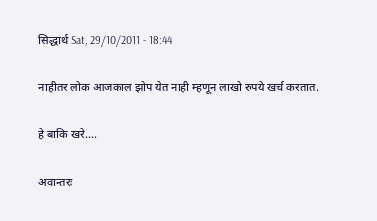सिद्धार्थ Sat, 29/10/2011 - 18:44

नाहीतर लोक आजकाल झोप येत नाही म्हणून लाखो रुपये खर्च करतात.

हे बाकि खरे....

अवान्तरः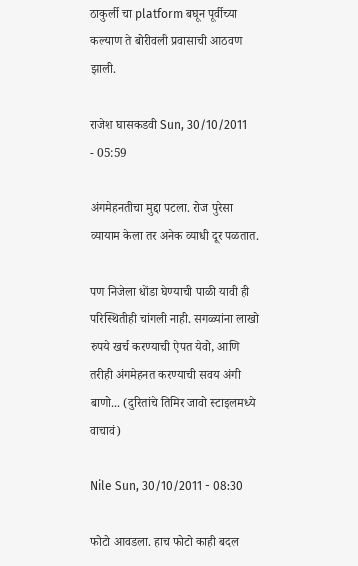ठाकुर्ली चा platform बघून पूर्वीच्या कल्याण ते बोरीवली प्रवासाची आठवण झाली.

राजेश घासकडवी Sun, 30/10/2011 - 05:59

अंगमेहनतीचा मुद्दा पटला. रोज पुरेसा व्यायाम केला तर अनेक व्याधी दूर पळतात.

पण निजेला धोंडा घेण्याची पाळी यावी ही परिस्थितीही चांगली नाही. सगळ्यांना लाखो रुपये खर्च करण्याची ऐपत येवो, आणि तरीही अंगमेहनत करण्याची सवय अंगी बाणो... (दुरितांचे तिमिर जावो स्टाइलमध्ये वाचावं)

Nile Sun, 30/10/2011 - 08:30

फोटो आवडला. हाच फोटो काही बदल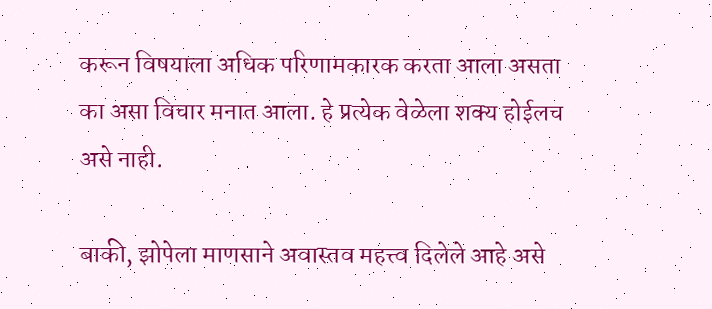करून विषयाला अधिक परिणामकारक करता आला असता का असा विचार मनात आला. हे प्रत्येक वेळेला शक्य होईलच असे नाही.

बाकी, झोपेला माणसाने अवास्तव महत्त्व दिलेले आहे असे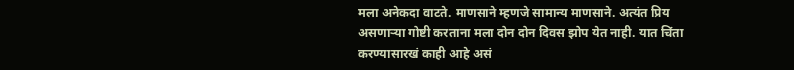मला अनेकदा वाटते. माणसाने म्हणजे सामान्य माणसाने. अत्यंत प्रिय असणार्‍या गोष्टी करताना मला दोन दोन दिवस झोप येत नाही. यात चिंता करण्यासारखं काही आहे असं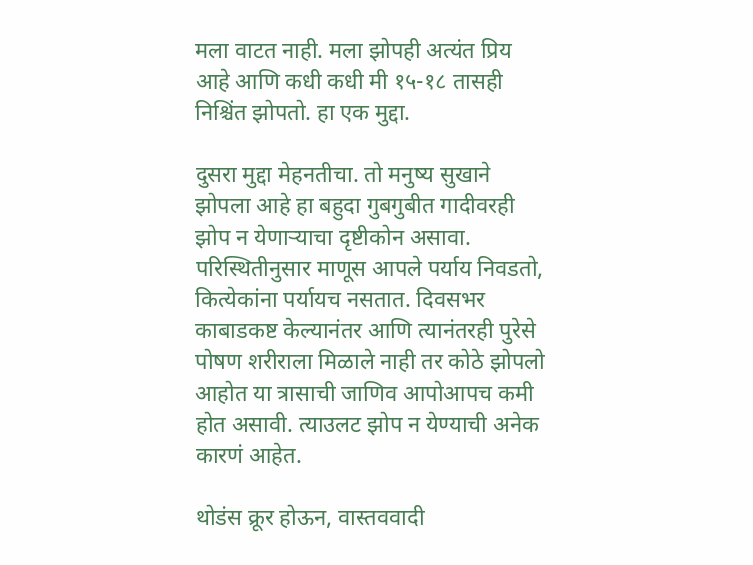मला वाटत नाही. मला झोपही अत्यंत प्रिय आहे आणि कधी कधी मी १५-१८ तासही निश्चिंत झोपतो. हा एक मुद्दा.

दुसरा मुद्दा मेहनतीचा. तो मनुष्य सुखाने झोपला आहे हा बहुदा गुबगुबीत गादीवरही झोप न येणार्‍याचा दृष्टीकोन असावा. परिस्थितीनुसार माणूस आपले पर्याय निवडतो, कित्येकांना पर्यायच नसतात. दिवसभर काबाडकष्ट केल्यानंतर आणि त्यानंतरही पुरेसे पोषण शरीराला मिळाले नाही तर कोठे झोपलो आहोत या त्रासाची जाणिव आपोआपच कमी होत असावी. त्याउलट झोप न येण्याची अनेक कारणं आहेत.

थोडंस क्रूर होऊन, वास्तववादी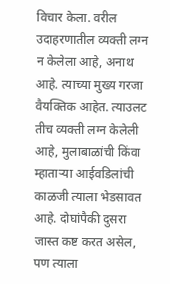विचार केला. वरील उदाहरणातील व्यक्ती लग्न न केलेला आहे, अनाथ आहे. त्याच्या मुख्य गरजा वैयक्तिक आहेत. त्याउलट तीच व्यक्ती लग्न केलेली आहे, मुलाबाळांची किंवा म्हातार्‍या आईवडिलांची काळजी त्याला भेडसावत आहे. दोघांपैकी दुसरा जास्त कष्ट करत असेल, पण त्याला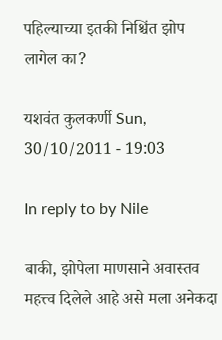पहिल्याच्या इतकी निश्चिंत झोप लागेल का?

यशवंत कुलकर्णी Sun, 30/10/2011 - 19:03

In reply to by Nile

बाकी, झोपेला माणसाने अवास्तव महत्त्व दिलेले आहे असे मला अनेकदा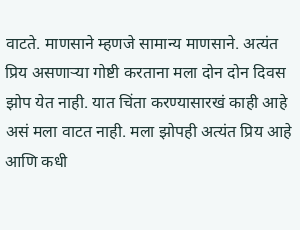वाटते. माणसाने म्हणजे सामान्य माणसाने. अत्यंत प्रिय असणार्‍या गोष्टी करताना मला दोन दोन दिवस झोप येत नाही. यात चिंता करण्यासारखं काही आहे असं मला वाटत नाही. मला झोपही अत्यंत प्रिय आहे आणि कधी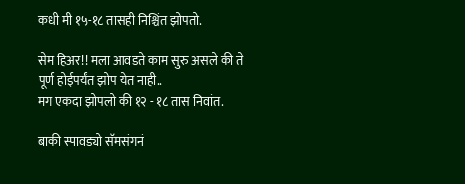कधी मी १५-१८ तासही निश्चिंत झोपतो.

सेम हिअर!! मला आवडते काम सुरु असले की ते पूर्ण होईपर्यंत झोप येत नाही..
मग एकदा झोपलो की १२ - १८ तास निवांत.

बाकी स्पावड्यो सॅमसंगनं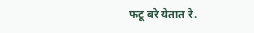फटू बरे येतात रे.